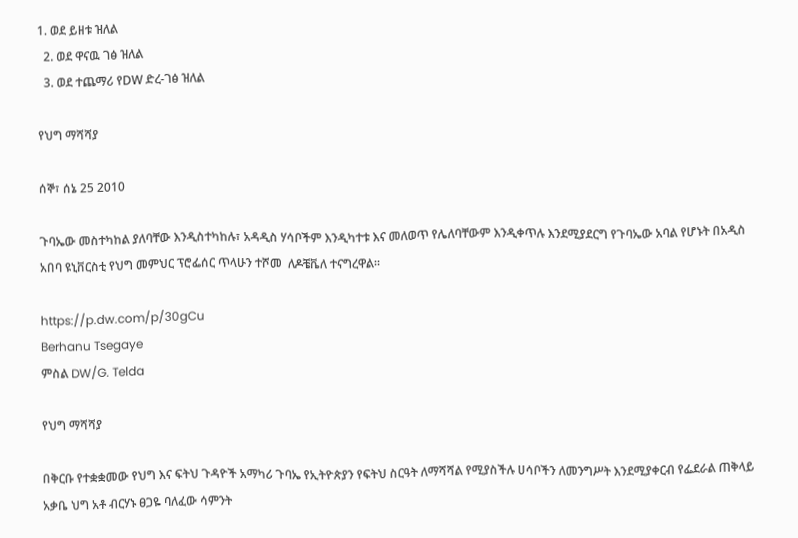1. ወደ ይዘቱ ዝለል
  2. ወደ ዋናዉ ገፅ ዝለል
  3. ወደ ተጨማሪ የDW ድረ-ገፅ ዝለል

የህግ ማሻሻያ

ሰኞ፣ ሰኔ 25 2010

ጉባኤው መስተካከል ያለባቸው እንዲስተካከሉ፣ አዳዲስ ሃሳቦችም እንዲካተቱ እና መለወጥ የሌለባቸውም እንዲቀጥሉ እንደሚያደርግ የጉባኤው አባል የሆኑት በአዲስ አበባ ዩኒቨርስቲ የህግ መምህር ፕሮፌሰር ጥላሁን ተሾመ  ለዶቼቬለ ተናግረዋል።

https://p.dw.com/p/30gCu
Berhanu Tsegaye
ምስል DW/G. Telda

የህግ ማሻሻያ

በቅርቡ የተቋቋመው የህግ እና ፍትህ ጉዳዮች አማካሪ ጉባኤ የኢትዮጵያን የፍትህ ስርዓት ለማሻሻል የሚያስችሉ ሀሳቦችን ለመንግሥት እንደሚያቀርብ የፌደራል ጠቅላይ አቃቤ ህግ አቶ ብርሃኑ ፀጋዬ ባለፈው ሳምንት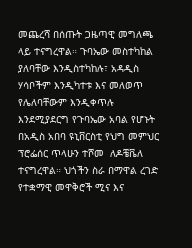መጨረሻ በሰጡት ጋዜጣዊ መግለጫ ላይ ተናግረዋል። ጉባኤው መስተካከል ያለባቸው እንዲስተካከሉ፣ አዳዲስ ሃሳቦችም እንዲካተቱ እና መለወጥ የሌለባቸውም እንዲቀጥሉ እንደሚያደርግ የጉባኤው አባል የሆኑት በአዲስ አበባ ዩኒቨርስቲ የህግ መምህር ፕሮፌሰር ጥላሁን ተሾመ  ለዶቼቬለ ተናግረዋል። ህጎችን ስራ በማዋል ረገድ የተቋማዊ መዋቅሮች ሚና እና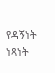የዳኝነት ነጻነት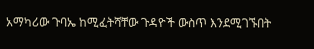አማካሪው ጉባኤ ከሚፈትሻቸው ጉዳዮች ውስጥ እንደሚገኙበት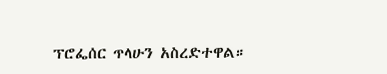ፕሮፌሰር ጥላሁን አስረድተዋል።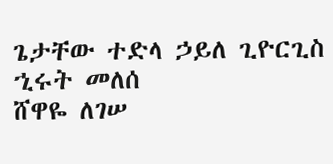ጌታቸው ተድላ ኃይለ ጊዮርጊስ
ኂሩት መለሰ
ሸዋዬ ለገሠ